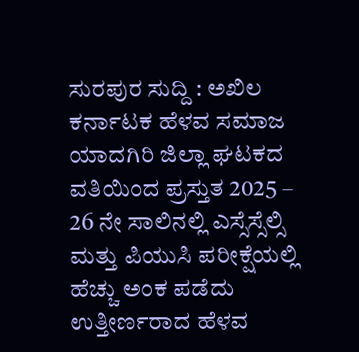ಸುರಪುರ ಸುದ್ದಿ : ಅಖಿಲ ಕರ್ನಾಟಕ ಹೆಳವ ಸಮಾಜ ಯಾದಗಿರಿ ಜಿಲ್ಲಾ ಘಟಕದ ವತಿಯಿಂದ ಪ್ರಸ್ತುತ 2025 – 26 ನೇ ಸಾಲಿನಲ್ಲಿ ಎಸ್ಸೆಸ್ಸೆಲ್ಸಿ ಮತ್ತು ಪಿಯುಸಿ ಪರೀಕ್ಷೆಯಲ್ಲಿ ಹೆಚ್ಚು ಅಂಕ ಪಡೆದು ಉತ್ತೀರ್ಣರಾದ ಹೆಳವ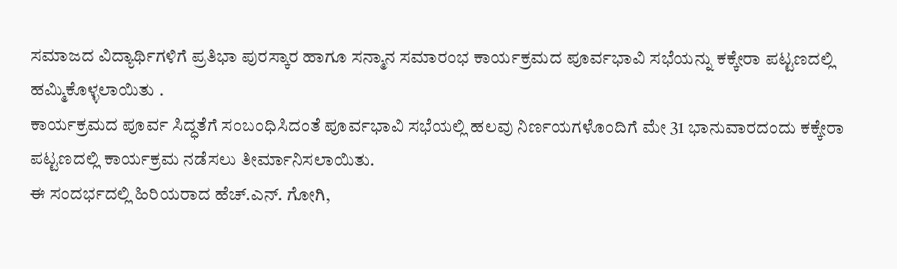ಸಮಾಜದ ವಿದ್ಯಾರ್ಥಿಗಳಿಗೆ ಪ್ರತಿಭಾ ಪುರಸ್ಕಾರ ಹಾಗೂ ಸನ್ಮಾನ ಸಮಾರಂಭ ಕಾರ್ಯಕ್ರಮದ ಪೂರ್ವಭಾವಿ ಸಭೆಯನ್ನು ಕಕ್ಕೇರಾ ಪಟ್ಟಣದಲ್ಲಿ ಹಮ್ಮಿಕೊಳ್ಳಲಾಯಿತು .
ಕಾರ್ಯಕ್ರಮದ ಪೂರ್ವ ಸಿದ್ಧತೆಗೆ ಸಂಬಂಧಿಸಿದಂತೆ ಪೂರ್ವಭಾವಿ ಸಭೆಯಲ್ಲಿ ಹಲವು ನಿರ್ಣಯಗಳೊಂದಿಗೆ ಮೇ 31 ಭಾನುವಾರದಂದು ಕಕ್ಕೇರಾ ಪಟ್ಟಣದಲ್ಲಿ ಕಾರ್ಯಕ್ರಮ ನಡೆಸಲು ತೀರ್ಮಾನಿಸಲಾಯಿತು.
ಈ ಸಂದರ್ಭದಲ್ಲಿ ಹಿರಿಯರಾದ ಹೆಚ್.ಎನ್. ಗೋಗಿ,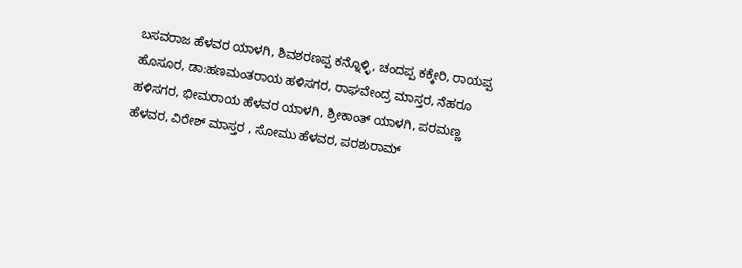ಬಸವರಾಜ ಹೆಳವರ ಯಾಳಗಿ, ಶಿವಶರಣಪ್ಪ ಕನ್ನೊಳ್ಳಿ, ಚಂದಪ್ಪ ಕಕ್ಕೇರಿ, ರಾಯಪ್ಪ ಹೊಸೂರ, ಡಾ:ಹಣಮಂತರಾಯ ಹಳಿಸಗರ, ರಾಘವೇಂದ್ರ ಮಾಸ್ತರ, ನೆಹರೂ ಹಳಿಸಗರ, ಭೀಮರಾಯ ಹೆಳವರ ಯಾಳಗಿ, ಶ್ರೀಕಾಂತ್ ಯಾಳಗಿ, ಪರಮಣ್ಣ ಹೆಳವರ, ವಿರೇಶ್ ಮಾಸ್ತರ , ಸೋಮು ಹೆಳವರ, ಪರಶುರಾಮ್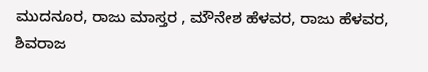ಮುದನೂರ, ರಾಜು ಮಾಸ್ತರ , ಮೌನೇಶ ಹೆಳವರ, ರಾಜು ಹೆಳವರ, ಶಿವರಾಜ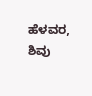ಹೆಳವರ, ಶಿವು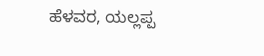ಹೆಳವರ, ಯಲ್ಲಪ್ಪ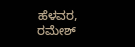ಹೆಳವರ, ರಮೇಶ್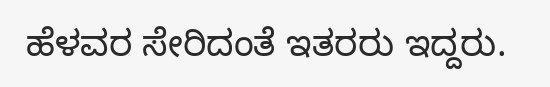ಹೆಳವರ ಸೇರಿದಂತೆ ಇತರರು ಇದ್ದರು.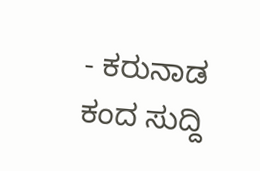- ಕರುನಾಡ ಕಂದ ಸುದ್ದಿ